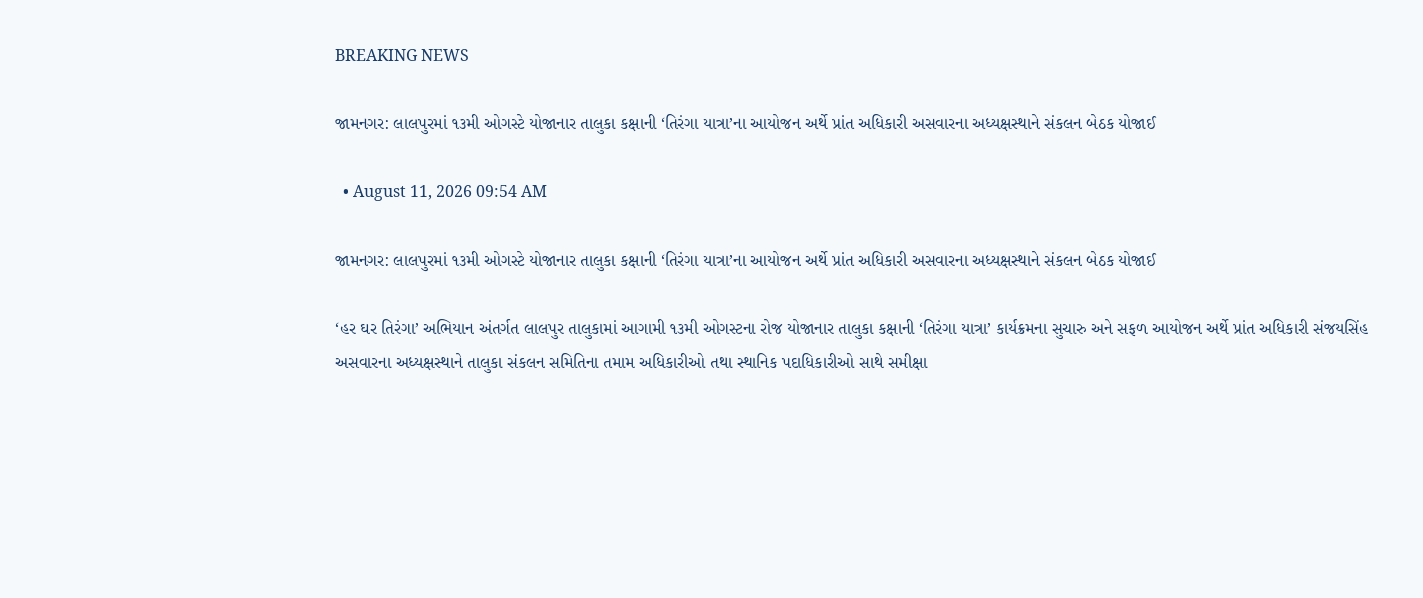BREAKING NEWS

જામનગર: લાલપુરમાં ૧૩મી ઓગસ્ટે યોજાનાર તાલુકા કક્ષાની ‘તિરંગા યાત્રા’ના આયોજન અર્થે પ્રાંત અધિકારી અસવારના અધ્યક્ષસ્થાને સંકલન બેઠક યોજાઈ

  • August 11, 2026 09:54 AM

જામનગર: લાલપુરમાં ૧૩મી ઓગસ્ટે યોજાનાર તાલુકા કક્ષાની ‘તિરંગા યાત્રા’ના આયોજન અર્થે પ્રાંત અધિકારી અસવારના અધ્યક્ષસ્થાને સંકલન બેઠક યોજાઈ

‘હર ઘર તિરંગા’ અભિયાન અંતર્ગત લાલપુર તાલુકામાં આગામી ૧૩મી ઓગસ્ટના રોજ યોજાનાર તાલુકા કક્ષાની ‘તિરંગા યાત્રા’ કાર્યક્રમના સુચારુ અને સફળ આયોજન અર્થે પ્રાંત અધિકારી સંજયસિંહ અસવારના અધ્યક્ષસ્થાને તાલુકા સંકલન સમિતિના તમામ અધિકારીઓ તથા સ્થાનિક પદાધિકારીઓ સાથે સમીક્ષા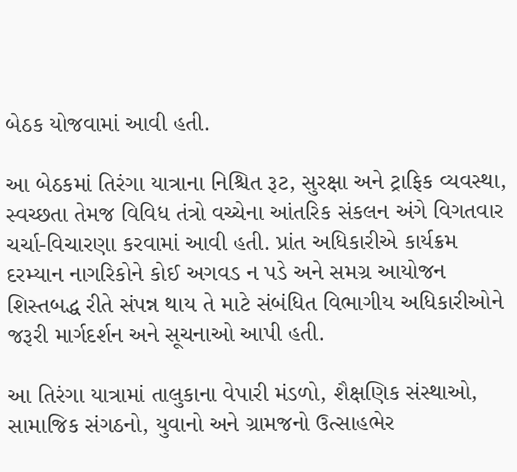બેઠક યોજવામાં આવી હતી.

આ બેઠકમાં તિરંગા યાત્રાના નિશ્ચિત રૂટ, સુરક્ષા અને ટ્રાફિક વ્યવસ્થા, સ્વચ્છતા તેમજ વિવિધ તંત્રો વચ્ચેના આંતરિક સંકલન અંગે વિગતવાર ચર્ચા-વિચારણા કરવામાં આવી હતી. પ્રાંત અધિકારીએ કાર્યક્રમ દરમ્યાન નાગરિકોને કોઈ અગવડ ન પડે અને સમગ્ર આયોજન શિસ્તબદ્ધ રીતે સંપન્ન થાય તે માટે સંબંધિત વિભાગીય અધિકારીઓને જરૂરી માર્ગદર્શન અને સૂચનાઓ આપી હતી.

આ તિરંગા યાત્રામાં તાલુકાના વેપારી મંડળો, શૈક્ષણિક સંસ્થાઓ, સામાજિક સંગઠનો, યુવાનો અને ગ્રામજનો ઉત્સાહભેર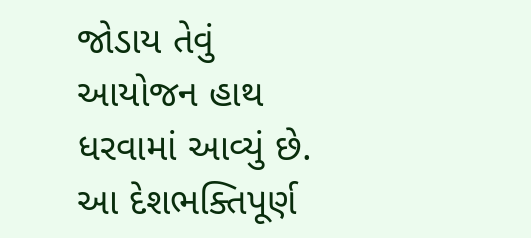જોડાય તેવું આયોજન હાથ ધરવામાં આવ્યું છે. આ દેશભક્તિપૂર્ણ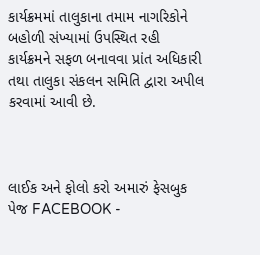કાર્યક્રમમાં તાલુકાના તમામ નાગરિકોને બહોળી સંખ્યામાં ઉપસ્થિત રહી કાર્યક્રમને સફળ બનાવવા પ્રાંત અધિકારી તથા તાલુકા સંકલન સમિતિ દ્વારા અપીલ કરવામાં આવી છે.



લાઈક અને ફોલો કરો અમારું ફેસબુક પેજ FACEBOOK -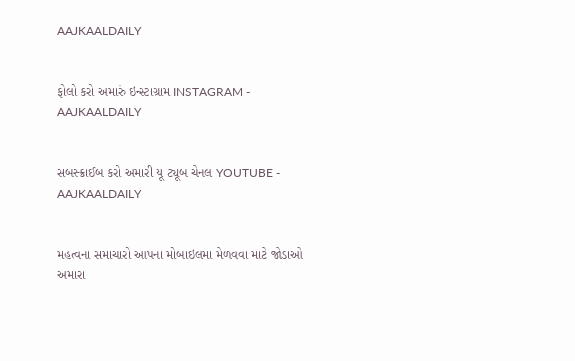AAJKAALDAILY


ફોલો કરો અમારું ઇન્સ્ટાગ્રામ INSTAGRAM - AAJKAALDAILY


સબસ્ક્રાઈબ કરો અમારી યૂ ટ્યૂબ ચેનલ YOUTUBE - AAJKAALDAILY


મહત્વના સમાચારો આપના મોબાઇલમા મેળવવા માટે જોડાઓ અમારા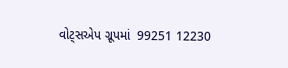વોટ્સએપ ગ્રૂપમાં  99251 12230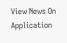View News On Application